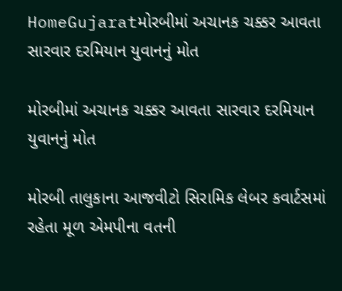HomeGujaratમોરબીમાં અચાનક ચક્કર આવતા સારવાર દરમિયાન યુવાનનું મોત

મોરબીમાં અચાનક ચક્કર આવતા સારવાર દરમિયાન યુવાનનું મોત

મોરબી તાલુકાના આજવીટો સિરામિક લેબર કવાર્ટસમાં રહેતા મૂળ એમપીના વતની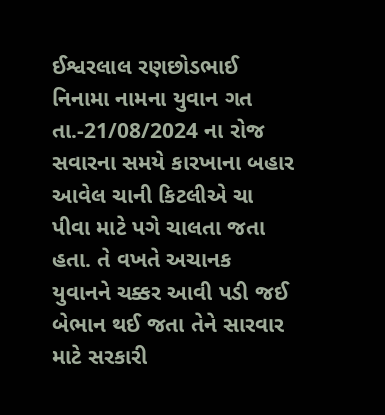ઈશ્વરલાલ રણછોડભાઈ નિનામા નામના યુવાન ગત તા.-21/08/2024 ના રોજ સવારના સમયે કારખાના બહાર આવેલ ચાની કિટલીએ ચા પીવા માટે પગે ચાલતા જતા હતા. તે વખતે અચાનક યુવાનને ચક્કર આવી પડી જઈ બેભાન થઈ જતા તેને સારવાર માટે સરકારી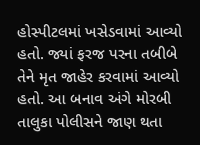હોસ્પીટલમાં ખસેડવામાં આવ્યો હતો. જ્યાં ફરજ પરના તબીબે તેને મૃત જાહેર કરવામાં આવ્યો હતો. આ બનાવ અંગે મોરબી તાલુકા પોલીસને જાણ થતા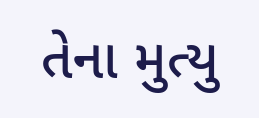તેના મુત્યુ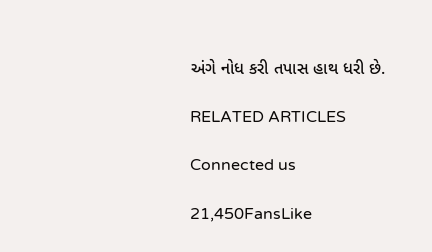અંગે નોધ કરી તપાસ હાથ ધરી છે.

RELATED ARTICLES

Connected us

21,450FansLike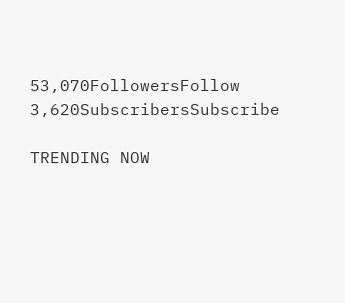53,070FollowersFollow
3,620SubscribersSubscribe

TRENDING NOW